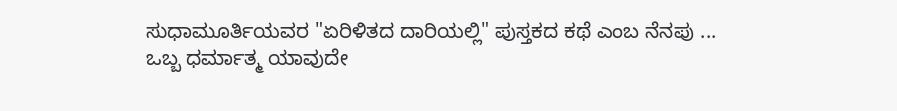ಸುಧಾಮೂರ್ತಿಯವರ "ಏರಿಳಿತದ ದಾರಿಯಲ್ಲಿ" ಪುಸ್ತಕದ ಕಥೆ ಎಂಬ ನೆನಪು ...
ಒಬ್ಬ ಧರ್ಮಾತ್ಮ ಯಾವುದೇ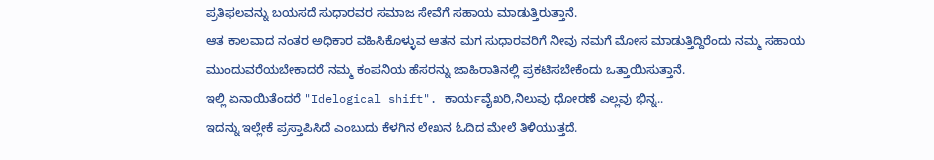ಪ್ರತಿಫಲವನ್ನು ಬಯಸದೆ ಸುಧಾರವರ ಸಮಾಜ ಸೇವೆಗೆ ಸಹಾಯ ಮಾಡುತ್ತಿರುತ್ತಾನೆ.
ಆತ ಕಾಲವಾದ ನಂತರ ಅಧಿಕಾರ ವಹಿಸಿಕೊಳ್ಳುವ ಆತನ ಮಗ ಸುಧಾರವರಿಗೆ ನೀವು ನಮಗೆ ಮೋಸ ಮಾಡುತ್ತಿದ್ದಿರೆಂದು ನಮ್ಮ ಸಹಾಯ ಮುಂದುವರೆಯಬೇಕಾದರೆ ನಮ್ಮ ಕಂಪನಿಯ ಹೆಸರನ್ನು ಜಾಹಿರಾತಿನಲ್ಲಿ ಪ್ರಕಟಿಸಬೇಕೆಂದು ಒತ್ತಾಯಿಸುತ್ತಾನೆ.
ಇಲ್ಲಿ ಏನಾಯಿತೆಂದರೆ "Idelogical shift". ಕಾರ್ಯವೈಖರಿ,ನಿಲುವು ಧೋರಣೆ ಎಲ್ಲವು ಭಿನ್ನ..
ಇದನ್ನು ಇಲ್ಲೇಕೆ ಪ್ರಸ್ತಾಪಿಸಿದೆ ಎಂಬುದು ಕೆಳಗಿನ ಲೇಖನ ಓದಿದ ಮೇಲೆ ತಿಳಿಯುತ್ತದೆ.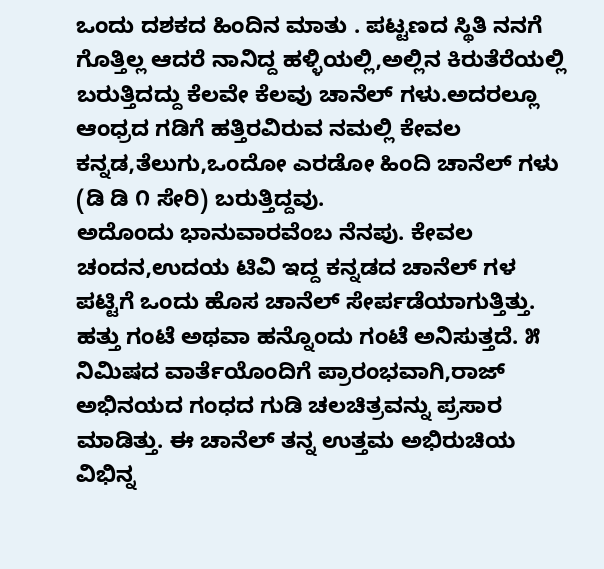ಒಂದು ದಶಕದ ಹಿಂದಿನ ಮಾತು . ಪಟ್ಟಣದ ಸ್ಥಿತಿ ನನಗೆ ಗೊತ್ತಿಲ್ಲ ಆದರೆ ನಾನಿದ್ದ ಹಳ್ಳಿಯಲ್ಲಿ,ಅಲ್ಲಿನ ಕಿರುತೆರೆಯಲ್ಲಿ ಬರುತ್ತಿದದ್ದು ಕೆಲವೇ ಕೆಲವು ಚಾನೆಲ್ ಗಳು.ಅದರಲ್ಲೂ ಆಂಧ್ರದ ಗಡಿಗೆ ಹತ್ತಿರವಿರುವ ನಮಲ್ಲಿ ಕೇವಲ ಕನ್ನಡ,ತೆಲುಗು,ಒಂದೋ ಎರಡೋ ಹಿಂದಿ ಚಾನೆಲ್ ಗಳು (ಡಿ ಡಿ ೧ ಸೇರಿ) ಬರುತ್ತಿದ್ದವು.
ಅದೊಂದು ಭಾನುವಾರವೆಂಬ ನೆನಪು. ಕೇವಲ ಚಂದನ,ಉದಯ ಟಿವಿ ಇದ್ದ ಕನ್ನಡದ ಚಾನೆಲ್ ಗಳ ಪಟ್ಟಿಗೆ ಒಂದು ಹೊಸ ಚಾನೆಲ್ ಸೇರ್ಪಡೆಯಾಗುತ್ತಿತ್ತು. ಹತ್ತು ಗಂಟೆ ಅಥವಾ ಹನ್ನೊಂದು ಗಂಟೆ ಅನಿಸುತ್ತದೆ. ೫ ನಿಮಿಷದ ವಾರ್ತೆಯೊಂದಿಗೆ ಪ್ರಾರಂಭವಾಗಿ,ರಾಜ್ ಅಭಿನಯದ ಗಂಧದ ಗುಡಿ ಚಲಚಿತ್ರವನ್ನು ಪ್ರಸಾರ ಮಾಡಿತ್ತು. ಈ ಚಾನೆಲ್ ತನ್ನ ಉತ್ತಮ ಅಭಿರುಚಿಯ ವಿಭಿನ್ನ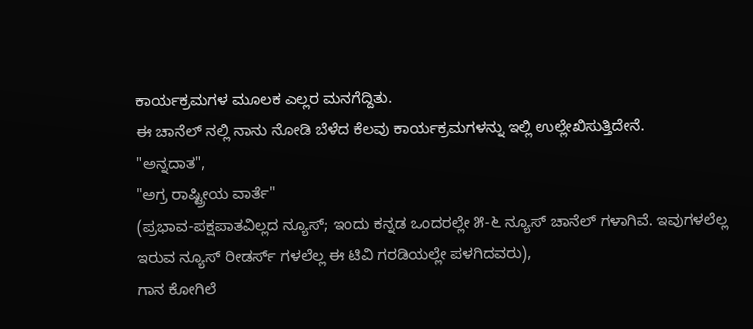ಕಾರ್ಯಕ್ರಮಗಳ ಮೂಲಕ ಎಲ್ಲರ ಮನಗೆದ್ದಿತು.
ಈ ಚಾನೆಲ್ ನಲ್ಲಿ ನಾನು ನೋಡಿ ಬೆಳೆದ ಕೆಲವು ಕಾರ್ಯಕ್ರಮಗಳನ್ನು ಇಲ್ಲಿ ಉಲ್ಲೇಖಿಸುತ್ತಿದೇನೆ.
"ಅನ್ನದಾತ",
"ಅಗ್ರ ರಾಷ್ಟ್ರೀಯ ವಾರ್ತೆ"
(ಪ್ರಭಾವ-ಪಕ್ಷಪಾತವಿಲ್ಲದ ನ್ಯೂಸ್; ಇಂದು ಕನ್ನಡ ಒಂದರಲ್ಲೇ ೫-೬ ನ್ಯೂಸ್ ಚಾನೆಲ್ ಗಳಾಗಿವೆ. ಇವುಗಳಲೆಲ್ಲ ಇರುವ ನ್ಯೂಸ್ ರೀಡರ್ಸ್ ಗಳಲೆಲ್ಲ ಈ ಟಿವಿ ಗರಡಿಯಲ್ಲೇ ಪಳಗಿದವರು),
ಗಾನ ಕೋಗಿಲೆ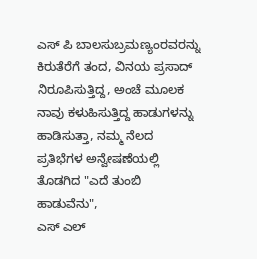ಎಸ್ ಪಿ ಬಾಲಸುಬ್ರಮಣ್ಯಂರವರನ್ನು ಕಿರುತೆರೆಗೆ ತಂದ, ವಿನಯ ಪ್ರಸಾದ್ ನಿರೂಪಿಸುತ್ತಿದ್ದ, ಅಂಚೆ ಮೂಲಕ ನಾವು ಕಳುಹಿಸುತ್ತಿದ್ದ ಹಾಡುಗಳನ್ನು ಹಾಡಿಸುತ್ತಾ, ನಮ್ಮ ನೆಲದ ಪ್ರತಿಭೆಗಳ ಅನ್ವೇಷಣೆಯಲ್ಲಿ ತೊಡಗಿದ "ಎದೆ ತುಂಬಿ ಹಾಡುವೆನು",
ಎಸ್ ಎಲ್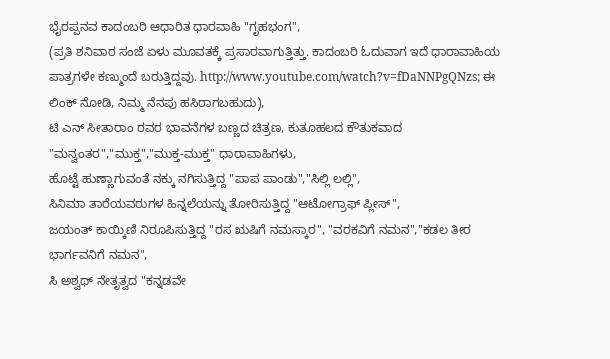ಭೈರಪ್ಪನವ ಕಾದಂಬರಿ ಆಧಾರಿತ ಧಾರವಾಹಿ "ಗೃಹಭಂಗ",
(ಪ್ರತಿ ಶನಿವಾರ ಸಂಜೆ ಏಳು ಮೂವತಕ್ಕೆ ಪ್ರಸಾರವಾಗುತ್ತಿತ್ತು. ಕಾದಂಬರಿ ಓದುವಾಗ ಇದೆ ಧಾರಾವಾಹಿಯ ಪಾತ್ರಗಳೇ ಕಣ್ಮುಂದೆ ಬರುತ್ತಿದ್ದವು. http://www.youtube.com/watch?v=fDaNNPgQNzs; ಈ ಲಿಂಕ್ ನೋಡಿ, ನಿಮ್ಮ ನೆನಪು ಹಸಿರಾಗಬಹುದು),
ಟಿ ಎನ್ ಸೀತಾರಾಂ ರವರ ಭಾವನೆಗಳ ಬಣ್ಣದ ಚಿತ್ರಣ, ಕುತೂಹಲದ ಕೌತುಕವಾದ "ಮನ್ವಂತರ","ಮುಕ್ತ","ಮುಕ್ತ-ಮುಕ್ತ" ಧಾರಾವಾಹಿಗಳು,
ಹೊಟ್ಟೆ ಹುಣ್ಣಾಗುವಂತೆ ನಕ್ಕು ನಗಿಸುತ್ತಿದ್ದ "ಪಾಪ ಪಾಂಡು","ಸಿಲ್ಲಿ ಲಲ್ಲಿ",
ಸಿನಿಮಾ ತಾರೆಯವರುಗಳ ಹಿನ್ನಲೆಯನ್ನು ತೋರಿಸುತ್ತಿದ್ದ "ಆಟೋಗ್ರಾಫ್ ಪ್ಲೀಸ್",
ಜಯಂತ್ ಕಾಯ್ಕಿಣಿ ನಿರೂಪಿಸುತ್ತಿದ್ದ "ರಸ ಋಷಿಗೆ ನಮಸ್ಕಾರ", "ವರಕವಿಗೆ ನಮನ","ಕಡಲ ತೀರ ಭಾರ್ಗವನಿಗೆ ನಮನ",
ಸಿ ಅಶ್ವಥ್ ನೇತೃತ್ವದ "ಕನ್ನಡವೇ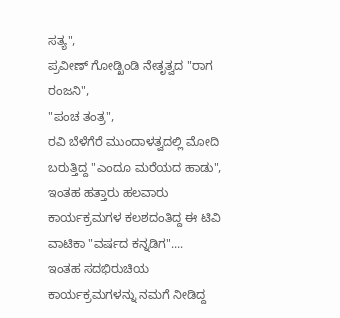ಸತ್ಯ",
ಪ್ರವೀಣ್ ಗೋಡ್ಖಿಂಡಿ ನೇತೃತ್ವದ "ರಾಗ ರಂಜನಿ",
"ಪಂಚ ತಂತ್ರ",
ರವಿ ಬೆಳೆಗೆರೆ ಮುಂದಾಳತ್ವದಲ್ಲಿ ಮೋದಿ ಬರುತ್ತಿದ್ದ "ಎಂದೂ ಮರೆಯದ ಹಾಡು",
ಇಂತಹ ಹತ್ತಾರು ಹಲವಾರು ಕಾರ್ಯಕ್ರಮಗಳ ಕಲಶದಂತಿದ್ದ ಈ ಟಿವಿ ವಾಟಿಕಾ "ವರ್ಷದ ಕನ್ನಡಿಗ"....
ಇಂತಹ ಸದಭಿರುಚಿಯ ಕಾರ್ಯಕ್ರಮಗಳನ್ನು ನಮಗೆ ನೀಡಿದ್ದ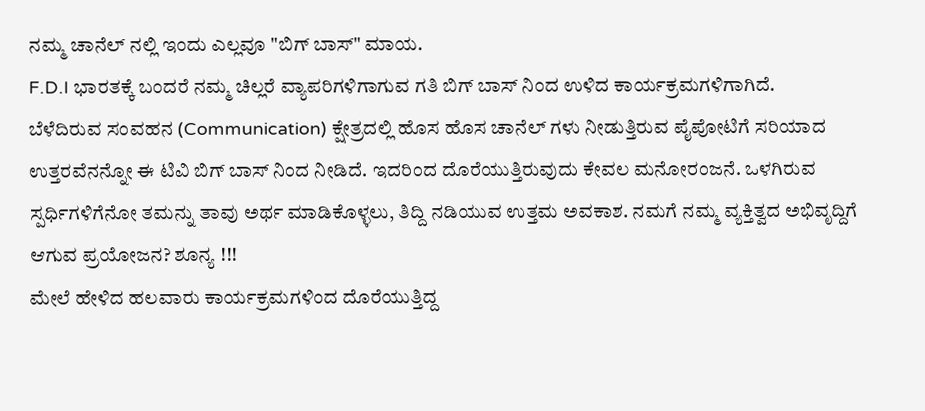ನಮ್ಮ ಚಾನೆಲ್ ನಲ್ಲಿ ಇಂದು ಎಲ್ಲವೂ "ಬಿಗ್ ಬಾಸ್" ಮಾಯ.
F.D.I ಭಾರತಕ್ಕೆ ಬಂದರೆ ನಮ್ಮ ಚಿಲ್ಲರೆ ವ್ಯಾಪರಿಗಳಿಗಾಗುವ ಗತಿ ಬಿಗ್ ಬಾಸ್ ನಿಂದ ಉಳಿದ ಕಾರ್ಯಕ್ರಮಗಳಿಗಾಗಿದೆ.
ಬೆಳೆದಿರುವ ಸಂವಹನ (Communication) ಕ್ಷೇತ್ರದಲ್ಲಿ ಹೊಸ ಹೊಸ ಚಾನೆಲ್ ಗಳು ನೀಡುತ್ತಿರುವ ಪೈಪೋಟಿಗೆ ಸರಿಯಾದ ಉತ್ತರವೆನನ್ನೋ ಈ ಟಿವಿ ಬಿಗ್ ಬಾಸ್ ನಿಂದ ನೀಡಿದೆ. ಇದರಿಂದ ದೊರೆಯುತ್ತಿರುವುದು ಕೇವಲ ಮನೋರಂಜನೆ. ಒಳಗಿರುವ ಸ್ಪರ್ಧಿಗಳಿಗೆನೋ ತಮನ್ನು ತಾವು ಅರ್ಥ ಮಾಡಿಕೊಳ್ಳಲು, ತಿದ್ದಿ ನಡಿಯುವ ಉತ್ತಮ ಅವಕಾಶ. ನಮಗೆ ನಮ್ಮ ವ್ಯಕ್ತಿತ್ವದ ಅಭಿವೃದ್ದಿಗೆ ಆಗುವ ಪ್ರಯೋಜನ? ಶೂನ್ಯ !!!
ಮೇಲೆ ಹೇಳಿದ ಹಲವಾರು ಕಾರ್ಯಕ್ರಮಗಳಿಂದ ದೊರೆಯುತ್ತಿದ್ದ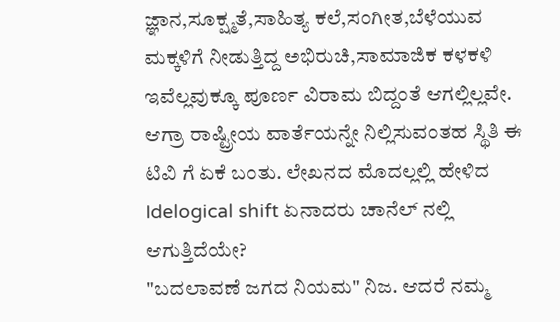ಜ್ಞಾನ,ಸೂಕ್ಷ್ಮತೆ,ಸಾಹಿತ್ಯ ಕಲೆ,ಸಂಗೀತ,ಬೆಳೆಯುವ ಮಕ್ಕಳಿಗೆ ನೀಡುತ್ತಿದ್ದ ಅಭಿರುಚಿ,ಸಾಮಾಜಿಕ ಕಳಕಳಿ ಇವೆಲ್ಲವುಕ್ಕೂ ಪೂರ್ಣ ವಿರಾಮ ಬಿದ್ದಂತೆ ಆಗಲ್ಲಿಲ್ಲವೇ.
ಆಗ್ರಾ ರಾಷ್ಟ್ರೀಯ ವಾರ್ತೆಯನ್ನೇ ನಿಲ್ಲಿಸುವಂತಹ ಸ್ಥಿತಿ ಈ ಟಿವಿ ಗೆ ಏಕೆ ಬಂತು. ಲೇಖನದ ಮೊದಲ್ಲಲ್ಲಿ ಹೇಳಿದ Idelogical shift ಏನಾದರು ಚಾನೆಲ್ ನಲ್ಲಿ ಆಗುತ್ತಿದೆಯೇ?
"ಬದಲಾವಣೆ ಜಗದ ನಿಯಮ" ನಿಜ. ಆದರೆ ನಮ್ಮ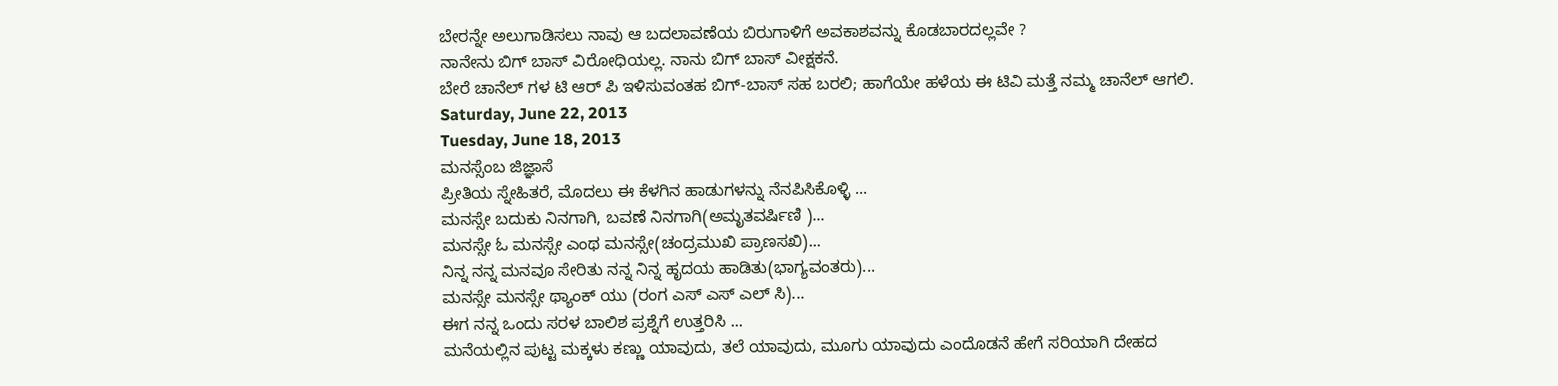ಬೇರನ್ನೇ ಅಲುಗಾಡಿಸಲು ನಾವು ಆ ಬದಲಾವಣೆಯ ಬಿರುಗಾಳಿಗೆ ಅವಕಾಶವನ್ನು ಕೊಡಬಾರದಲ್ಲವೇ ?
ನಾನೇನು ಬಿಗ್ ಬಾಸ್ ವಿರೋಧಿಯಲ್ಲ. ನಾನು ಬಿಗ್ ಬಾಸ್ ವೀಕ್ಷಕನೆ.
ಬೇರೆ ಚಾನೆಲ್ ಗಳ ಟಿ ಆರ್ ಪಿ ಇಳಿಸುವಂತಹ ಬಿಗ್-ಬಾಸ್ ಸಹ ಬರಲಿ; ಹಾಗೆಯೇ ಹಳೆಯ ಈ ಟಿವಿ ಮತ್ತೆ ನಮ್ಮ ಚಾನೆಲ್ ಆಗಲಿ.
Saturday, June 22, 2013
Tuesday, June 18, 2013
ಮನಸ್ಸೆಂಬ ಜಿಜ್ಞಾಸೆ
ಪ್ರೀತಿಯ ಸ್ನೇಹಿತರೆ, ಮೊದಲು ಈ ಕೆಳಗಿನ ಹಾಡುಗಳನ್ನು ನೆನಪಿಸಿಕೊಳ್ಳಿ ...
ಮನಸ್ಸೇ ಬದುಕು ನಿನಗಾಗಿ, ಬವಣೆ ನಿನಗಾಗಿ(ಅಮೃತವರ್ಷಿಣಿ )...
ಮನಸ್ಸೇ ಓ ಮನಸ್ಸೇ ಎಂಥ ಮನಸ್ಸೇ(ಚಂದ್ರಮುಖಿ ಪ್ರಾಣಸಖಿ)...
ನಿನ್ನ ನನ್ನ ಮನವೂ ಸೇರಿತು ನನ್ನ ನಿನ್ನ ಹೃದಯ ಹಾಡಿತು(ಭಾಗ್ಯವಂತರು)...
ಮನಸ್ಸೇ ಮನಸ್ಸೇ ಥ್ಯಾಂಕ್ ಯು (ರಂಗ ಎಸ್ ಎಸ್ ಎಲ್ ಸಿ)...
ಈಗ ನನ್ನ ಒಂದು ಸರಳ ಬಾಲಿಶ ಪ್ರಶ್ನೆಗೆ ಉತ್ತರಿಸಿ ...
ಮನೆಯಲ್ಲಿನ ಪುಟ್ಟ ಮಕ್ಕಳು ಕಣ್ಣು ಯಾವುದು, ತಲೆ ಯಾವುದು, ಮೂಗು ಯಾವುದು ಎಂದೊಡನೆ ಹೇಗೆ ಸರಿಯಾಗಿ ದೇಹದ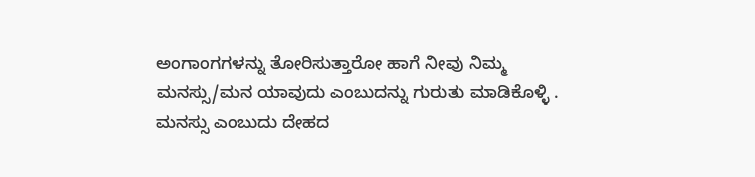ಅಂಗಾಂಗಗಳನ್ನು ತೋರಿಸುತ್ತಾರೋ ಹಾಗೆ ನೀವು ನಿಮ್ಮ ಮನಸ್ಸು/ಮನ ಯಾವುದು ಎಂಬುದನ್ನು ಗುರುತು ಮಾಡಿಕೊಳ್ಳಿ .
ಮನಸ್ಸು ಎಂಬುದು ದೇಹದ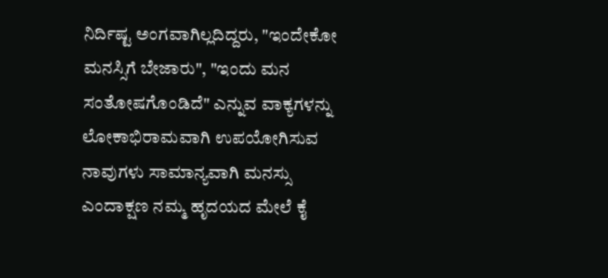ನಿರ್ದಿಷ್ಟ ಅಂಗವಾಗಿಲ್ಲದಿದ್ದರು, "ಇಂದೇಕೋ ಮನಸ್ಸಿಗೆ ಬೇಜಾರು", "ಇಂದು ಮನ ಸಂತೋಷಗೊಂಡಿದೆ" ಎನ್ನುವ ವಾಕ್ಯಗಳನ್ನು ಲೋಕಾಭಿರಾಮವಾಗಿ ಉಪಯೋಗಿಸುವ ನಾವುಗಳು ಸಾಮಾನ್ಯವಾಗಿ ಮನಸ್ಸು ಎಂದಾಕ್ಷಣ ನಮ್ಮ ಹೃದಯದ ಮೇಲೆ ಕೈ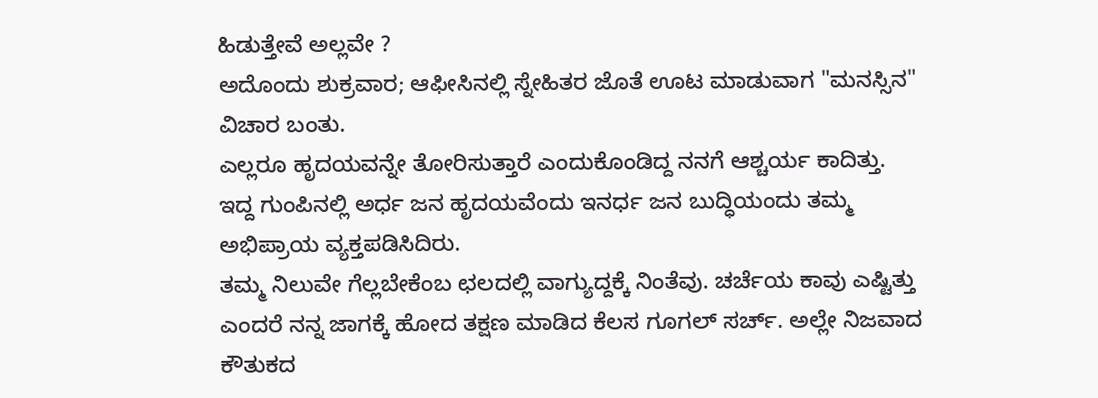ಹಿಡುತ್ತೇವೆ ಅಲ್ಲವೇ ?
ಅದೊಂದು ಶುಕ್ರವಾರ; ಆಫೀಸಿನಲ್ಲಿ ಸ್ನೇಹಿತರ ಜೊತೆ ಊಟ ಮಾಡುವಾಗ "ಮನಸ್ಸಿನ" ವಿಚಾರ ಬಂತು.
ಎಲ್ಲರೂ ಹೃದಯವನ್ನೇ ತೋರಿಸುತ್ತಾರೆ ಎಂದುಕೊಂಡಿದ್ದ ನನಗೆ ಆಶ್ಚರ್ಯ ಕಾದಿತ್ತು.
ಇದ್ದ ಗುಂಪಿನಲ್ಲಿ ಅರ್ಧ ಜನ ಹೃದಯವೆಂದು ಇನರ್ಧ ಜನ ಬುದ್ಧಿಯಂದು ತಮ್ಮ ಅಭಿಪ್ರಾಯ ವ್ಯಕ್ತಪಡಿಸಿದಿರು.
ತಮ್ಮ ನಿಲುವೇ ಗೆಲ್ಲಬೇಕೆಂಬ ಛಲದಲ್ಲಿ ವಾಗ್ಯುದ್ದಕ್ಕೆ ನಿಂತೆವು. ಚರ್ಚೆಯ ಕಾವು ಎಷ್ಟಿತ್ತು ಎಂದರೆ ನನ್ನ ಜಾಗಕ್ಕೆ ಹೋದ ತಕ್ಷಣ ಮಾಡಿದ ಕೆಲಸ ಗೂಗಲ್ ಸರ್ಚ್. ಅಲ್ಲೇ ನಿಜವಾದ ಕೌತುಕದ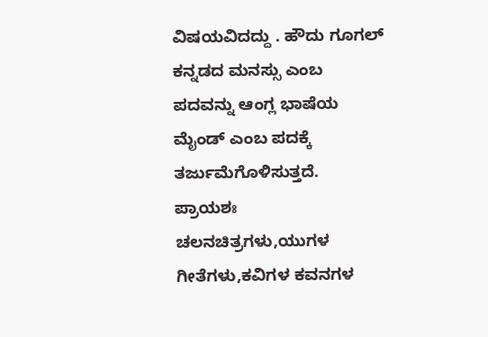ವಿಷಯವಿದದ್ದು . ಹೌದು ಗೂಗಲ್ ಕನ್ನಡದ ಮನಸ್ಸು ಎಂಬ ಪದವನ್ನು ಆಂಗ್ಲ ಭಾಷೆಯ ಮೈಂಡ್ ಎಂಬ ಪದಕ್ಕೆ ತರ್ಜುಮೆಗೊಳಿಸುತ್ತದೆ.
ಪ್ರಾಯಶಃ ಚಲನಚಿತ್ರಗಳು,ಯುಗಳ ಗೀತೆಗಳು,ಕವಿಗಳ ಕವನಗಳ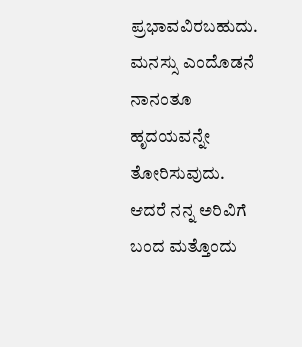ಪ್ರಭಾವವಿರಬಹುದು. ಮನಸ್ಸು ಎಂದೊಡನೆ ನಾನಂತೂ ಹೃದಯವನ್ನೇ ತೋರಿಸುವುದು.
ಆದರೆ ನನ್ನ ಅರಿವಿಗೆ ಬಂದ ಮತ್ತೊಂದು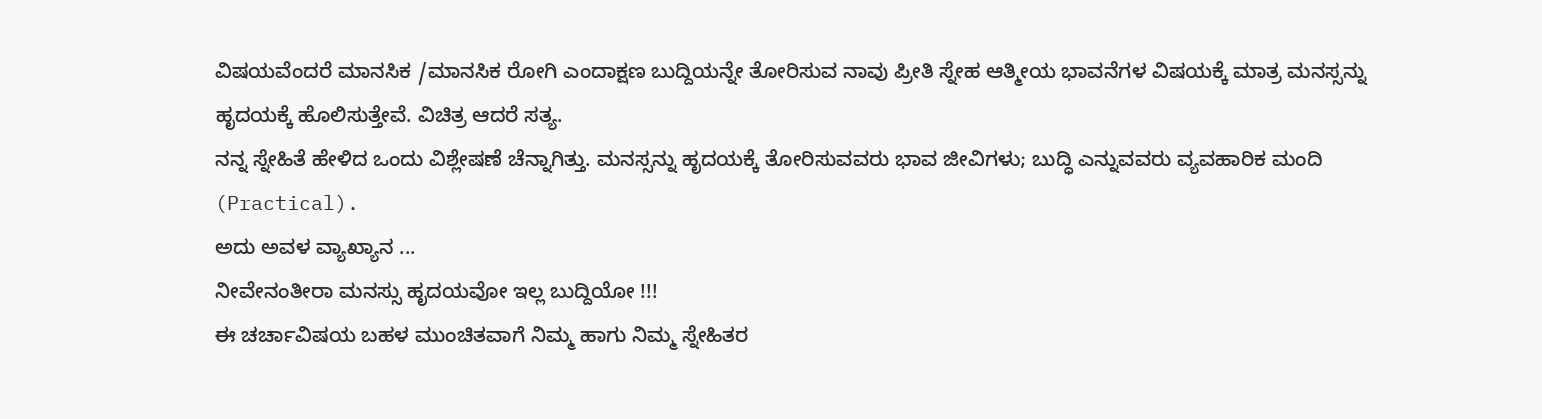ವಿಷಯವೆಂದರೆ ಮಾನಸಿಕ /ಮಾನಸಿಕ ರೋಗಿ ಎಂದಾಕ್ಷಣ ಬುದ್ದಿಯನ್ನೇ ತೋರಿಸುವ ನಾವು ಪ್ರೀತಿ ಸ್ನೇಹ ಆತ್ಮೀಯ ಭಾವನೆಗಳ ವಿಷಯಕ್ಕೆ ಮಾತ್ರ ಮನಸ್ಸನ್ನು ಹೃದಯಕ್ಕೆ ಹೊಲಿಸುತ್ತೇವೆ. ವಿಚಿತ್ರ ಆದರೆ ಸತ್ಯ.
ನನ್ನ ಸ್ನೇಹಿತೆ ಹೇಳಿದ ಒಂದು ವಿಶ್ಲೇಷಣೆ ಚೆನ್ನಾಗಿತ್ತು. ಮನಸ್ಸನ್ನು ಹೃದಯಕ್ಕೆ ತೋರಿಸುವವರು ಭಾವ ಜೀವಿಗಳು; ಬುದ್ಧಿ ಎನ್ನುವವರು ವ್ಯವಹಾರಿಕ ಮಂದಿ (Practical).
ಅದು ಅವಳ ವ್ಯಾಖ್ಯಾನ ...
ನೀವೇನಂತೀರಾ ಮನಸ್ಸು ಹೃದಯವೋ ಇಲ್ಲ ಬುದ್ದಿಯೋ !!!
ಈ ಚರ್ಚಾವಿಷಯ ಬಹಳ ಮುಂಚಿತವಾಗೆ ನಿಮ್ಮ ಹಾಗು ನಿಮ್ಮ ಸ್ನೇಹಿತರ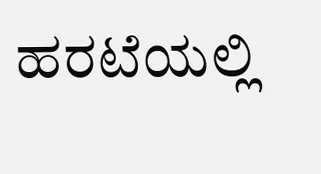ಹರಟೆಯಲ್ಲಿ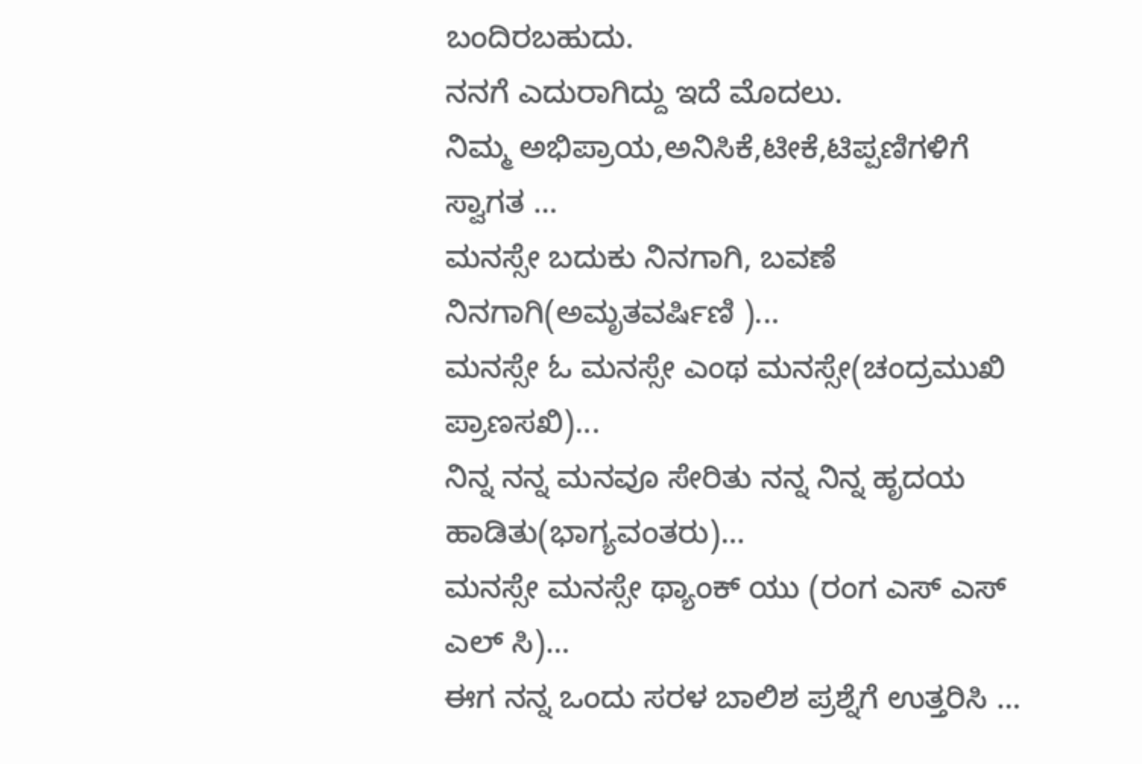ಬಂದಿರಬಹುದು.
ನನಗೆ ಎದುರಾಗಿದ್ದು ಇದೆ ಮೊದಲು.
ನಿಮ್ಮ ಅಭಿಪ್ರಾಯ,ಅನಿಸಿಕೆ,ಟೀಕೆ,ಟಿಪ್ಪಣಿಗಳಿಗೆ ಸ್ವಾಗತ ...
ಮನಸ್ಸೇ ಬದುಕು ನಿನಗಾಗಿ, ಬವಣೆ ನಿನಗಾಗಿ(ಅಮೃತವರ್ಷಿಣಿ )...
ಮನಸ್ಸೇ ಓ ಮನಸ್ಸೇ ಎಂಥ ಮನಸ್ಸೇ(ಚಂದ್ರಮುಖಿ ಪ್ರಾಣಸಖಿ)...
ನಿನ್ನ ನನ್ನ ಮನವೂ ಸೇರಿತು ನನ್ನ ನಿನ್ನ ಹೃದಯ ಹಾಡಿತು(ಭಾಗ್ಯವಂತರು)...
ಮನಸ್ಸೇ ಮನಸ್ಸೇ ಥ್ಯಾಂಕ್ ಯು (ರಂಗ ಎಸ್ ಎಸ್ ಎಲ್ ಸಿ)...
ಈಗ ನನ್ನ ಒಂದು ಸರಳ ಬಾಲಿಶ ಪ್ರಶ್ನೆಗೆ ಉತ್ತರಿಸಿ ...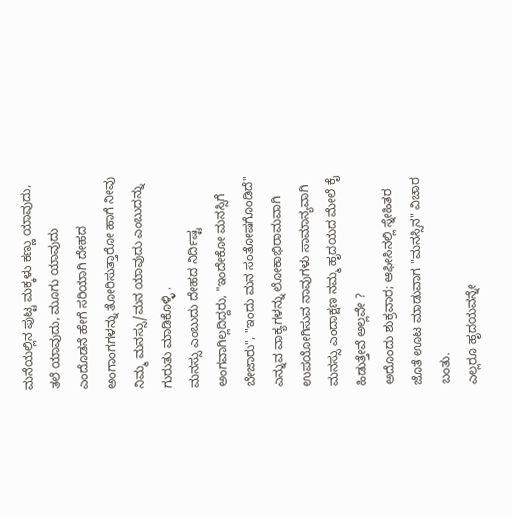ಮನೆಯಲ್ಲಿನ ಪುಟ್ಟ ಮಕ್ಕಳು ಕಣ್ಣು ಯಾವುದು, ತಲೆ ಯಾವುದು, ಮೂಗು ಯಾವುದು ಎಂದೊಡನೆ ಹೇಗೆ ಸರಿಯಾಗಿ ದೇಹದ ಅಂಗಾಂಗಗಳನ್ನು ತೋರಿಸುತ್ತಾರೋ ಹಾಗೆ ನೀವು ನಿಮ್ಮ ಮನಸ್ಸು/ಮನ ಯಾವುದು ಎಂಬುದನ್ನು ಗುರುತು ಮಾಡಿಕೊಳ್ಳಿ .
ಮನಸ್ಸು ಎಂಬುದು ದೇಹದ ನಿರ್ದಿಷ್ಟ ಅಂಗವಾಗಿಲ್ಲದಿದ್ದರು, "ಇಂದೇಕೋ ಮನಸ್ಸಿಗೆ ಬೇಜಾರು", "ಇಂದು ಮನ ಸಂತೋಷಗೊಂಡಿದೆ" ಎನ್ನುವ ವಾಕ್ಯಗಳನ್ನು ಲೋಕಾಭಿರಾಮವಾಗಿ ಉಪಯೋಗಿಸುವ ನಾವುಗಳು ಸಾಮಾನ್ಯವಾಗಿ ಮನಸ್ಸು ಎಂದಾಕ್ಷಣ ನಮ್ಮ ಹೃದಯದ ಮೇಲೆ ಕೈ ಹಿಡುತ್ತೇವೆ ಅಲ್ಲವೇ ?
ಅದೊಂದು ಶುಕ್ರವಾರ; ಆಫೀಸಿನಲ್ಲಿ ಸ್ನೇಹಿತರ ಜೊತೆ ಊಟ ಮಾಡುವಾಗ "ಮನಸ್ಸಿನ" ವಿಚಾರ ಬಂತು.
ಎಲ್ಲರೂ ಹೃದಯವನ್ನೇ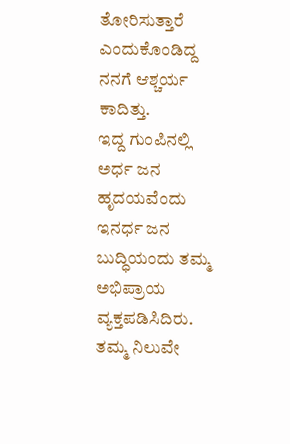ತೋರಿಸುತ್ತಾರೆ ಎಂದುಕೊಂಡಿದ್ದ ನನಗೆ ಆಶ್ಚರ್ಯ ಕಾದಿತ್ತು.
ಇದ್ದ ಗುಂಪಿನಲ್ಲಿ ಅರ್ಧ ಜನ ಹೃದಯವೆಂದು ಇನರ್ಧ ಜನ ಬುದ್ಧಿಯಂದು ತಮ್ಮ ಅಭಿಪ್ರಾಯ ವ್ಯಕ್ತಪಡಿಸಿದಿರು.
ತಮ್ಮ ನಿಲುವೇ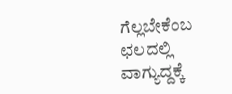ಗೆಲ್ಲಬೇಕೆಂಬ ಛಲದಲ್ಲಿ ವಾಗ್ಯುದ್ದಕ್ಕೆ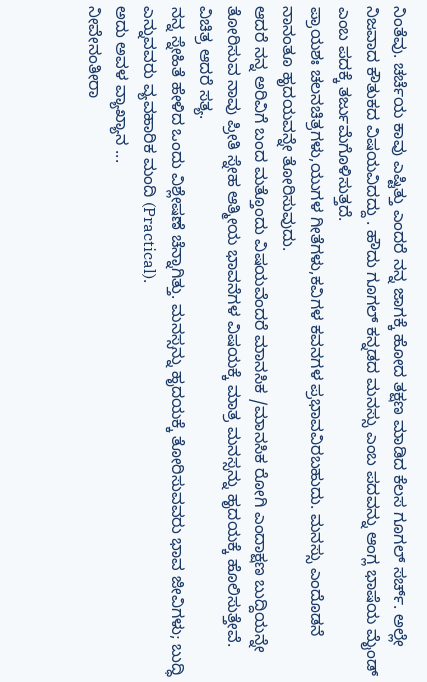ನಿಂತೆವು. ಚರ್ಚೆಯ ಕಾವು ಎಷ್ಟಿತ್ತು ಎಂದರೆ ನನ್ನ ಜಾಗಕ್ಕೆ ಹೋದ ತಕ್ಷಣ ಮಾಡಿದ ಕೆಲಸ ಗೂಗಲ್ ಸರ್ಚ್. ಅಲ್ಲೇ ನಿಜವಾದ ಕೌತುಕದ ವಿಷಯವಿದದ್ದು . ಹೌದು ಗೂಗಲ್ ಕನ್ನಡದ ಮನಸ್ಸು ಎಂಬ ಪದವನ್ನು ಆಂಗ್ಲ ಭಾಷೆಯ ಮೈಂಡ್ ಎಂಬ ಪದಕ್ಕೆ ತರ್ಜುಮೆಗೊಳಿಸುತ್ತದೆ.
ಪ್ರಾಯಶಃ ಚಲನಚಿತ್ರಗಳು,ಯುಗಳ ಗೀತೆಗಳು,ಕವಿಗಳ ಕವನಗಳ ಪ್ರಭಾವವಿರಬಹುದು. ಮನಸ್ಸು ಎಂದೊಡನೆ ನಾನಂತೂ ಹೃದಯವನ್ನೇ ತೋರಿಸುವುದು.
ಆದರೆ ನನ್ನ ಅರಿವಿಗೆ ಬಂದ ಮತ್ತೊಂದು ವಿಷಯವೆಂದರೆ ಮಾನಸಿಕ /ಮಾನಸಿಕ ರೋಗಿ ಎಂದಾಕ್ಷಣ ಬುದ್ದಿಯನ್ನೇ ತೋರಿಸುವ ನಾವು ಪ್ರೀತಿ ಸ್ನೇಹ ಆತ್ಮೀಯ ಭಾವನೆಗಳ ವಿಷಯಕ್ಕೆ ಮಾತ್ರ ಮನಸ್ಸನ್ನು ಹೃದಯಕ್ಕೆ ಹೊಲಿಸುತ್ತೇವೆ. ವಿಚಿತ್ರ ಆದರೆ ಸತ್ಯ.
ನನ್ನ ಸ್ನೇಹಿತೆ ಹೇಳಿದ ಒಂದು ವಿಶ್ಲೇಷಣೆ ಚೆನ್ನಾಗಿತ್ತು. ಮನಸ್ಸನ್ನು ಹೃದಯಕ್ಕೆ ತೋರಿಸುವವರು ಭಾವ ಜೀವಿಗಳು; ಬುದ್ಧಿ ಎನ್ನುವವರು ವ್ಯವಹಾರಿಕ ಮಂದಿ (Practical).
ಅದು ಅವಳ ವ್ಯಾಖ್ಯಾನ ...
ನೀವೇನಂತೀರಾ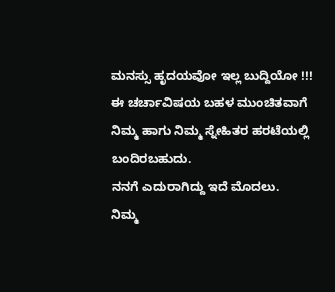ಮನಸ್ಸು ಹೃದಯವೋ ಇಲ್ಲ ಬುದ್ದಿಯೋ !!!
ಈ ಚರ್ಚಾವಿಷಯ ಬಹಳ ಮುಂಚಿತವಾಗೆ ನಿಮ್ಮ ಹಾಗು ನಿಮ್ಮ ಸ್ನೇಹಿತರ ಹರಟೆಯಲ್ಲಿ ಬಂದಿರಬಹುದು.
ನನಗೆ ಎದುರಾಗಿದ್ದು ಇದೆ ಮೊದಲು.
ನಿಮ್ಮ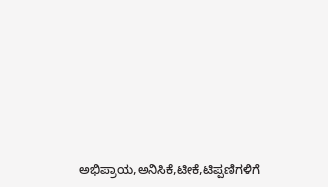ಅಭಿಪ್ರಾಯ,ಅನಿಸಿಕೆ,ಟೀಕೆ,ಟಿಪ್ಪಣಿಗಳಿಗೆ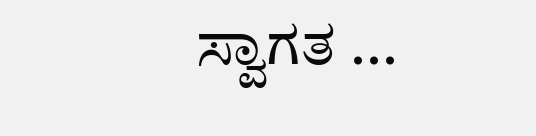ಸ್ವಾಗತ ...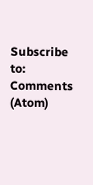Subscribe to:
Comments (Atom)